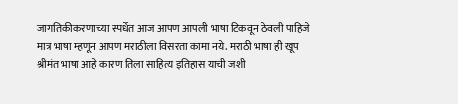जागतिकीकरणाच्या स्पर्धेत आज आपण आपली भाषा टिकवून ठेवली पाहिजे मात्र भाषा म्हणून आपण मराठीला विसरता कामा नये. मराठी भाषा ही खूप श्रीमंत भाषा आहे कारण तिला साहित्य इतिहास याची जशी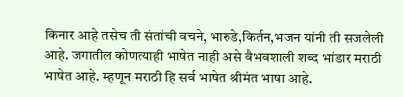किनार आहे तसेच ती संतांची वचने, भारुडे,किर्तन,भजन यांनी ती सजलेली आहे. जगातील कोणत्याही भाषेत नाही असे वैभवशाली शब्द भांडार मराठी भाषेत आहे. म्हणून मराठी हि सर्व भाषेत श्रीमंत भाषा आहे.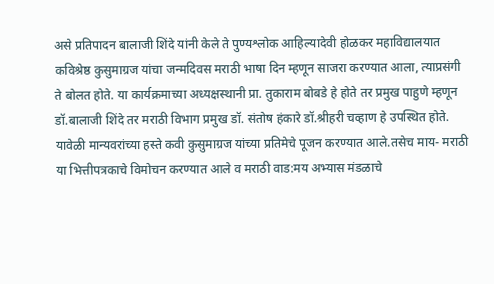असे प्रतिपादन बालाजी शिंदे यांनी केले ते पुण्यश्लोक आहिल्यादेवी होळकर महाविद्यालयात कविश्रेष्ठ कुसुमाग्रज यांचा जन्मदिवस मराठी भाषा दिन म्हणून साजरा करण्यात आला, त्याप्रसंगी ते बोलत होते. या कार्यक्रमाच्या अध्यक्षस्थानी प्रा. तुकाराम बोबडे हे होते तर प्रमुख पाहुणे म्हणून डॉ.बालाजी शिंदे तर मराठी विभाग प्रमुख डॉ. संतोष हंकारे डॉ.श्रीहरी चव्हाण हे उपस्थित होते.
यावेळी मान्यवरांच्या हस्ते कवी कुसुमाग्रज यांच्या प्रतिमेचे पूजन करण्यात आले.तसेच माय- मराठी या भित्तीपत्रकाचे विमोचन करण्यात आले व मराठी वाड:मय अभ्यास मंडळाचे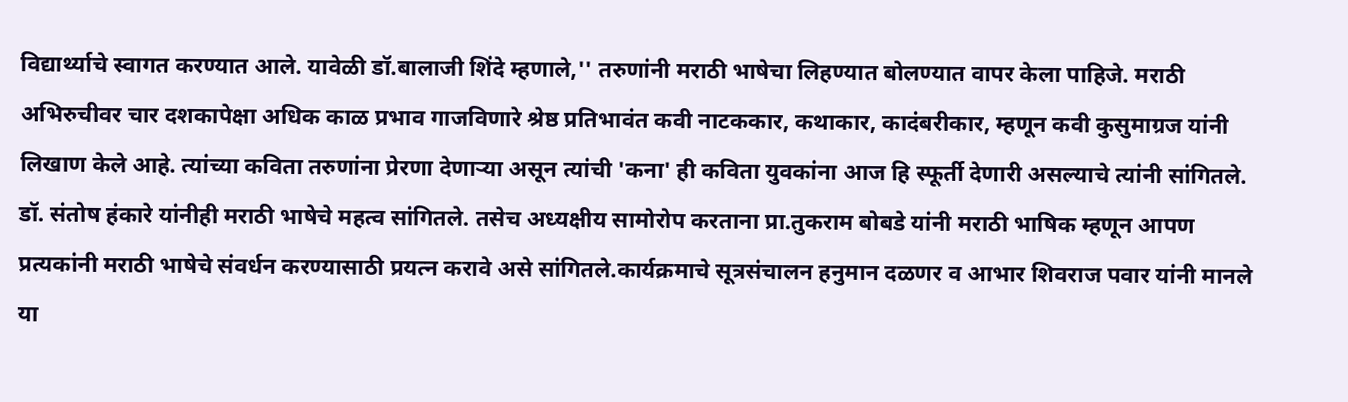विद्यार्थ्याचे स्वागत करण्यात आले. यावेळी डॉ.बालाजी शिंदे म्हणाले,'' तरुणांनी मराठी भाषेचा लिहण्यात बोलण्यात वापर केला पाहिजे. मराठी अभिरुचीवर चार दशकापेक्षा अधिक काळ प्रभाव गाजविणारे श्रेष्ठ प्रतिभावंत कवी नाटककार, कथाकार, कादंबरीकार, म्हणून कवी कुसुमाग्रज यांनी लिखाण केले आहे. त्यांच्या कविता तरुणांना प्रेरणा देणाऱ्या असून त्यांची 'कना' ही कविता युवकांना आज हि स्फूर्ती देणारी असल्याचे त्यांनी सांगितले. डॉ. संतोष हंकारे यांनीही मराठी भाषेचे महत्व सांगितले. तसेच अध्यक्षीय सामोरोप करताना प्रा.तुकराम बोबडे यांनी मराठी भाषिक म्हणून आपण प्रत्यकांनी मराठी भाषेचे संवर्धन करण्यासाठी प्रयत्न करावे असे सांगितले.कार्यक्रमाचे सूत्रसंचालन हनुमान दळणर व आभार शिवराज पवार यांनी मानले या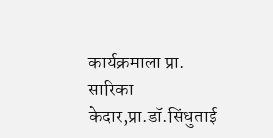कार्यक्रमाला प्रा. सारिका केदार,प्रा.डॉ.सिंधुताई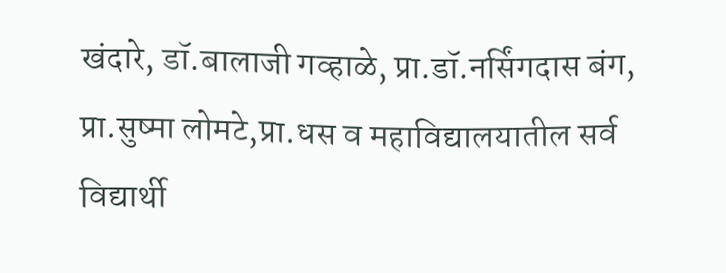खंदारे, डॉ.बालाजी गव्हाळे, प्रा.डॉ.नर्सिंगदास बंग, प्रा.सुष्मा लोमटे,प्रा.धस व महाविद्यालयातील सर्व विद्यार्थी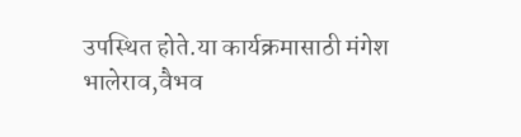उपस्थित होते.या कार्यक्रमासाठी मंगेश भालेराव,वैभव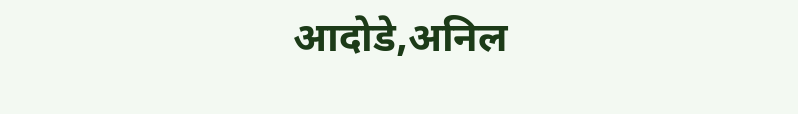आदोडे,अनिल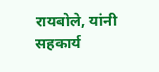रायबोले, यांनी सहकार्य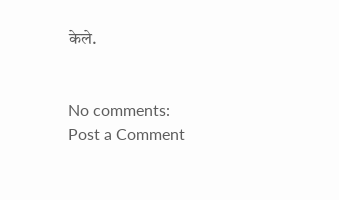केले.


No comments:
Post a Comment